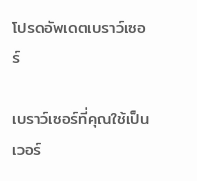โปรดอัพเดตเบราว์เซอร์

เบราว์เซอร์ที่คุณใช้เป็นเวอร์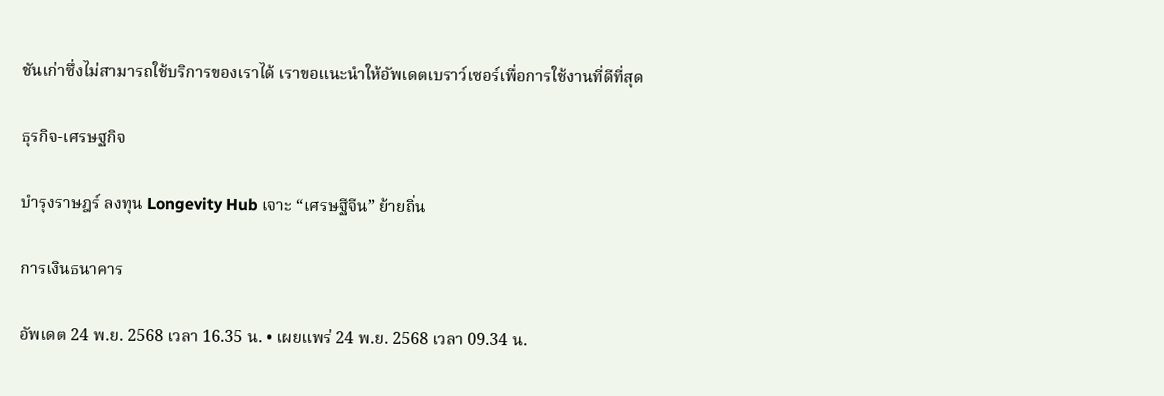ชันเก่าซึ่งไม่สามารถใช้บริการของเราได้ เราขอแนะนำให้อัพเดตเบราว์เซอร์เพื่อการใช้งานที่ดีที่สุด

ธุรกิจ-เศรษฐกิจ

บำรุงราษฎร์ ลงทุน Longevity Hub เจาะ “เศรษฐีจีน” ย้ายถิ่น

การเงินธนาคาร

อัพเดต 24 พ.ย. 2568 เวลา 16.35 น. • เผยแพร่ 24 พ.ย. 2568 เวลา 09.34 น.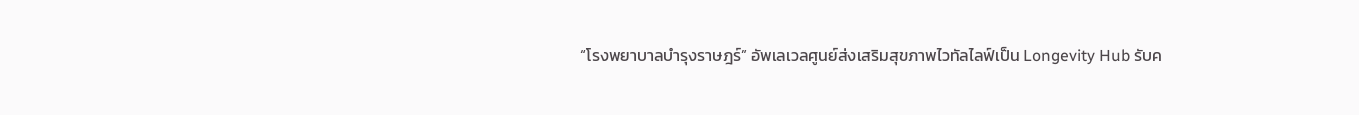“โรงพยาบาลบำรุงราษฎร์” อัพเลเวลศูนย์ส่งเสริมสุขภาพไวทัลไลฟ์เป็น Longevity Hub รับค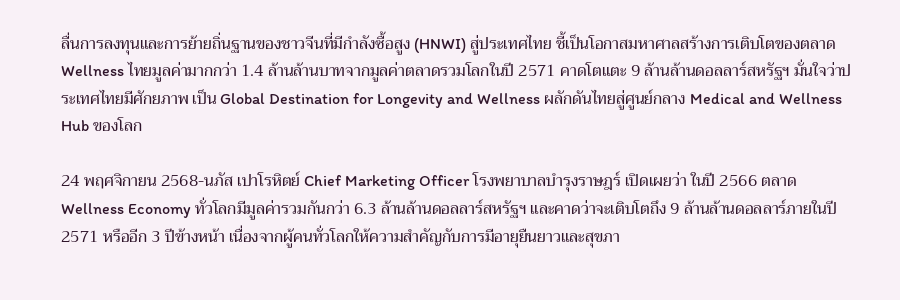ลื่นการลงทุนและการย้ายถิ่นฐานของชาวจีนที่มีกำลังซื้อสูง (HNWI) สู่ประเทศไทย ชี้เป็นโอกาสมหาศาลสร้างการเติบโตของตลาด Wellness ไทยมูลค่ามากกว่า 1.4 ล้านล้านบาทจากมูลค่าตลาดรวมโลกในปี 2571 คาดโตแตะ 9 ล้านล้านดอลลาร์สหรัฐฯ มั่นใจว่าประเทศไทยมีศักยภาพ เป็น Global Destination for Longevity and Wellness ผลักดันไทยสู่ศูนย์กลาง Medical and Wellness Hub ของโลก

24 พฤศจิกายน 2568-นภัส เปาโรหิตย์ Chief Marketing Officer โรงพยาบาลบำรุงราษฎร์ เปิดเผยว่า ในปี 2566 ตลาด Wellness Economy ทั่วโลกมีมูลค่ารวมกันกว่า 6.3 ล้านล้านดอลลาร์สหรัฐฯ และคาดว่าจะเติบโตถึง 9 ล้านล้านดอลลาร์ภายในปี 2571 หรืออีก 3 ปีข้างหน้า เนื่องจากผู้คนทั่วโลกให้ความสำคัญกับการมีอายุยืนยาวและสุขภา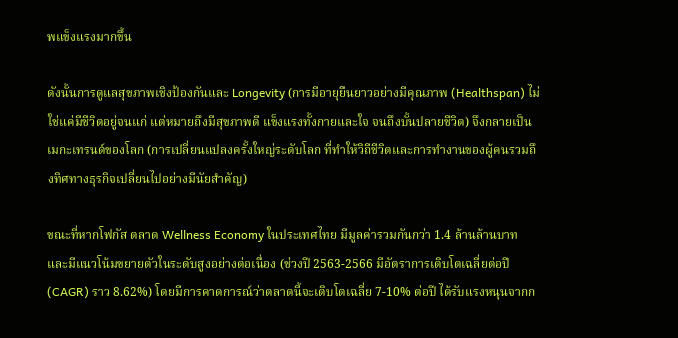พแข็งแรงมากขึ้น

ดังนั้นการดูแลสุขภาพเชิงป้องกันและ Longevity (การมีอายุยืนยาวอย่างมีคุณภาพ (Healthspan) ไม่ใช่แค่มีชีวิตอยู่จนแก่ แต่หมายถึงมีสุขภาพดี แข็งแรงทั้งกายและใจ จนถึงบั้นปลายชีวิต) จึงกลายเป็นเมกะเทรนด์ของโลก (การเปลี่ยนแปลงครั้งใหญ่ระดับโลก ที่ทำให้วิถีชีวิตและการทำงานของผู้คนรวมถึงทิศทางธุรกิจเปลี่ยนไปอย่างมีนัยสำคัญ)

ขณะที่หากโฟกัส ตลาด Wellness Economy ในประเทศไทย มีมูลค่ารวมกันกว่า 1.4 ล้านล้านบาท และมีแนวโน้มขยายตัวในระดับสูงอย่างต่อเนื่อง (ช่วงปี 2563-2566 มีอัตราการเติบโตเฉลี่ยต่อปี (CAGR) ราว 8.62%) โดยมีการคาดการณ์ว่าตลาดนี้จะเติบโตเฉลี่ย 7-10% ต่อปี ได้รับแรงหนุนจากก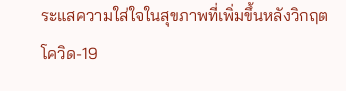ระแสความใส่ใจในสุขภาพที่เพิ่มขึ้นหลังวิกฤตโควิด-19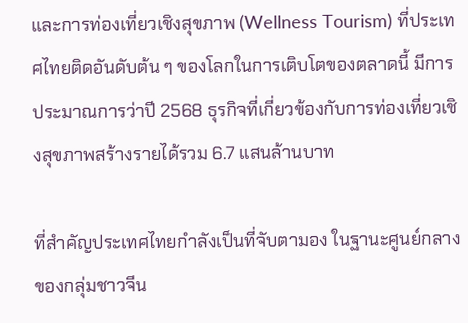และการท่องเที่ยวเชิงสุขภาพ (Wellness Tourism) ที่ประเทศไทยติดอันดับต้น ๆ ของโลกในการเติบโตของตลาดนี้ มีการประมาณการว่าปี 2568 ธุรกิจที่เกี่ยวข้องกับการท่องเที่ยวเชิงสุขภาพสร้างรายได้รวม 6.7 แสนล้านบาท

ที่สำคัญประเทศไทยกำลังเป็นที่จับตามอง ในฐานะศูนย์กลางของกลุ่มชาวจีน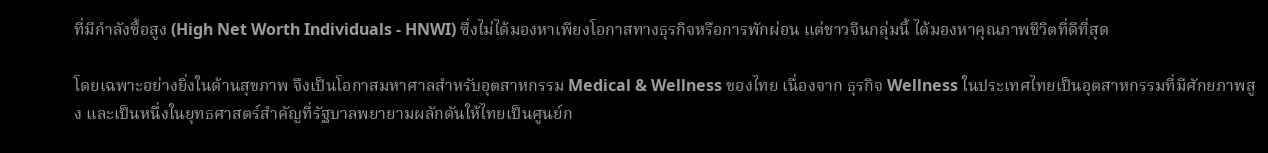ที่มีกำลังซื้อสูง (High Net Worth Individuals - HNWI) ซึ่งไม่ได้มองหาเพียงโอกาสทางธุรกิจหรือการพักผ่อน แต่ชาวจีนกลุ่มนี้ ได้มองหาคุณภาพชีวิตที่ดีที่สุด

โดยเฉพาะอย่างยิ่งในด้านสุขภาพ จึงเป็นโอกาสมหาศาลสำหรับอุตสาหกรรม Medical & Wellness ของไทย เนื่องจาก ธุรกิจ Wellness ในประเทศไทยเป็นอุตสาหกรรมที่มีศักยภาพสูง และเป็นหนึ่งในยุทธศาสตร์สำคัญที่รัฐบาลพยายามผลักดันให้ไทยเป็นศูนย์ก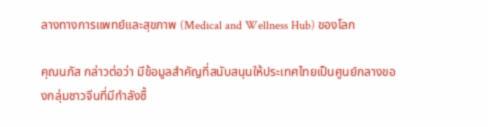ลางทางการแพทย์และสุขภาพ (Medical and Wellness Hub) ของโลก

คุณนภัส กล่าวต่อว่า มีข้อมูลสำคัญที่สนับสนุนให้ประเทศไทยเป็นศูนย์กลางของกลุ่มชาวจีนที่มีกำลังซื้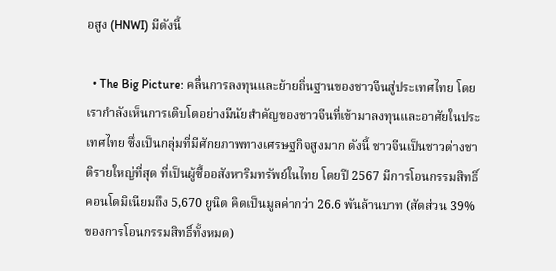อสูง (HNWI) มีดังนี้

  • The Big Picture: คลื่นการลงทุนและย้ายถิ่นฐานของชาวจีนสู่ประเทศไทย โดยเรากำลังเห็นการเติบโตอย่างมีนัยสำคัญของชาวจีนที่เข้ามาลงทุนและอาศัยในประเทศไทย ซึ่งเป็นกลุ่มที่มีศักยภาพทางเศรษฐกิจสูงมาก ดังนี้ ชาวจีนเป็นชาวต่างชาติรายใหญ่ที่สุด ที่เป็นผู้ซื้ออสังหาริมทรัพย์ในไทย โดยปี 2567 มีการโอนกรรมสิทธิ์คอนโดมิเนียมถึง 5,670 ยูนิต คิดเป็นมูลค่ากว่า 26.6 พันล้านบาท (สัดส่วน 39% ของการโอนกรรมสิทธิ์ทั้งหมด)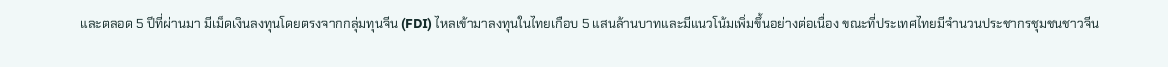และตลอด 5 ปีที่ผ่านมา มีเม็ดเงินลงทุนโดยตรงจากกลุ่มทุนจีน (FDI) ไหลเข้ามาลงทุนในไทยเกือบ 5 แสนล้านบาทและมีแนวโน้มเพิ่มขึ้นอย่างต่อเนื่อง ขณะที่ประเทศไทยมีจำนวนประชากรชุมชนชาวจีน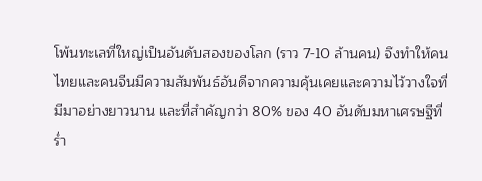โพ้นทะเลที่ใหญ่เป็นอันดับสองของโลก (ราว 7-10 ล้านคน) จึงทำให้คนไทยและคนจีนมีความสัมพันธ์อันดีจากความคุ้นเคยและความไว้วางใจที่มีมาอย่างยาวนาน และที่สำคัญกว่า 80% ของ 40 อันดับมหาเศรษฐีที่ร่ำ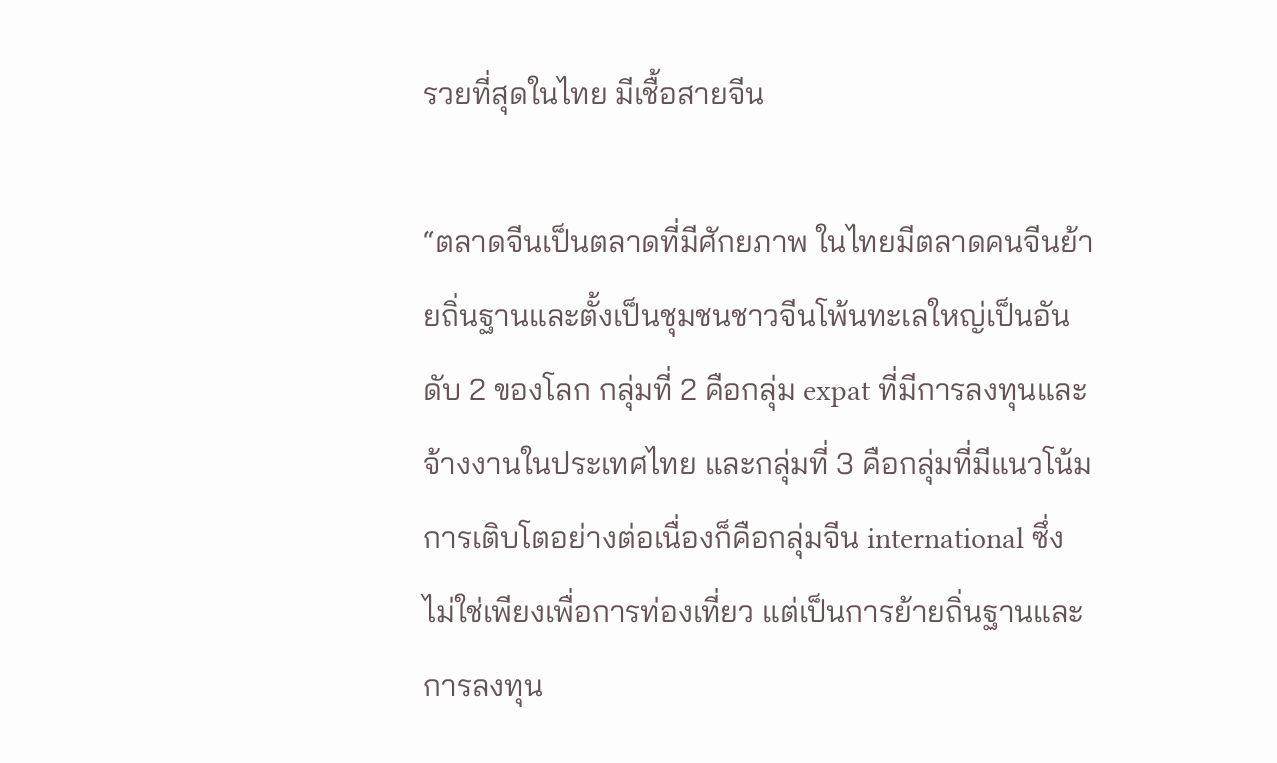รวยที่สุดในไทย มีเชื้อสายจีน

“ตลาดจีนเป็นตลาดที่มีศักยภาพ ในไทยมีตลาดคนจีนย้ายถิ่นฐานและตั้งเป็นชุมชนชาวจีนโพ้นทะเลใหญ่เป็นอันดับ 2 ของโลก กลุ่มที่ 2 คือกลุ่ม expat ที่มีการลงทุนและจ้างงานในประเทศไทย และกลุ่มที่ 3 คือกลุ่มที่มีแนวโน้มการเติบโตอย่างต่อเนื่องก็คือกลุ่มจีน international ซึ่งไม่ใช่เพียงเพื่อการท่องเที่ยว แต่เป็นการย้ายถิ่นฐานและการลงทุน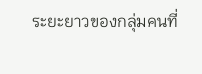ระยะยาวของกลุ่มคนที่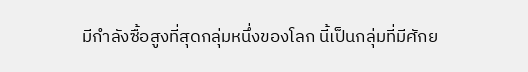มีกำลังซื้อสูงที่สุดกลุ่มหนึ่งของโลก นี้เป็นกลุ่มที่มีศักย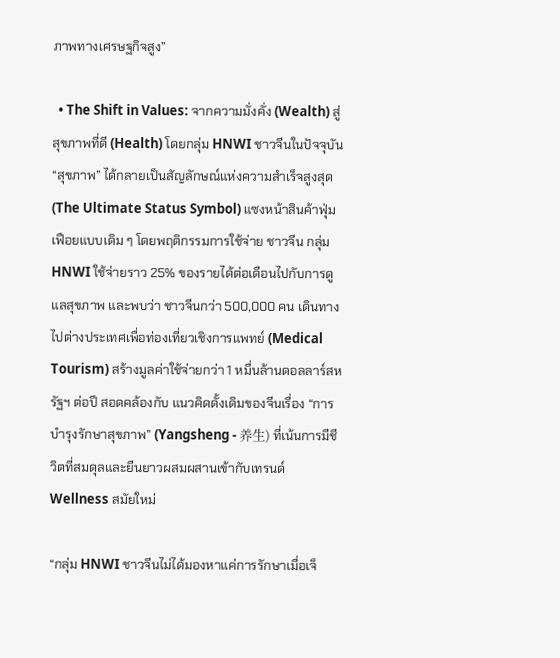ภาพทางเศรษฐกิจสูง”

  • The Shift in Values: จากความมั่งคั่ง (Wealth) สู่สุขภาพที่ดี (Health) โดยกลุ่ม HNWI ชาวจีนในปัจจุบัน “สุขภาพ” ได้กลายเป็นสัญลักษณ์แห่งความสำเร็จสูงสุด (The Ultimate Status Symbol) แซงหน้าสินค้าฟุ่มเฟือยแบบเดิม ๆ โดยพฤติกรรมการใช้จ่าย ชาวจีน กลุ่ม HNWI ใช้จ่ายราว 25% ของรายได้ต่อเดือนไปกับการดูแลสุขภาพ และพบว่า ชาวจีนกว่า 500,000 คน เดินทางไปต่างประเทศเพื่อท่องเที่ยวเชิงการแพทย์ (Medical Tourism) สร้างมูลค่าใช้จ่ายกว่า 1 หมื่นล้านดอลลาร์สหรัฐฯ ต่อปี สอดคล้องกับ แนวคิดดั้งเดิมของจีนเรื่อง “การบำรุงรักษาสุขภาพ” (Yangsheng - 养生) ที่เน้นการมีชีวิตที่สมดุลและยืนยาวผสมผสานเข้ากับเทรนด์ Wellness สมัยใหม่

“กลุ่ม HNWI ชาวจีนไม่ได้มองหาแค่การรักษาเมื่อเจ็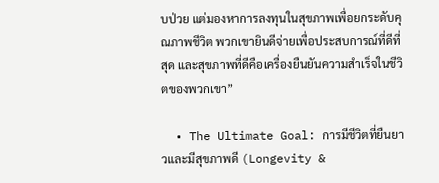บป่วย แต่มองหาการลงทุนในสุขภาพเพื่อยกระดับคุณภาพชีวิต พวกเขายินดีจ่ายเพื่อประสบการณ์ที่ดีที่สุด และสุขภาพที่ดีคือเครื่องยืนยันความสำเร็จในชีวิตของพวกเขา”

  • The Ultimate Goal: การมีชีวิตที่ยืนยาวและมีสุขภาพดี (Longevity &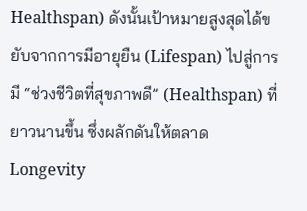Healthspan) ดังนั้นเป้าหมายสูงสุดได้ขยับจากการมีอายุยืน (Lifespan) ไปสู่การมี “ช่วงชีวิตที่สุขภาพดี” (Healthspan) ที่ยาวนานขึ้น ซึ่งผลักดันให้ตลาด Longevity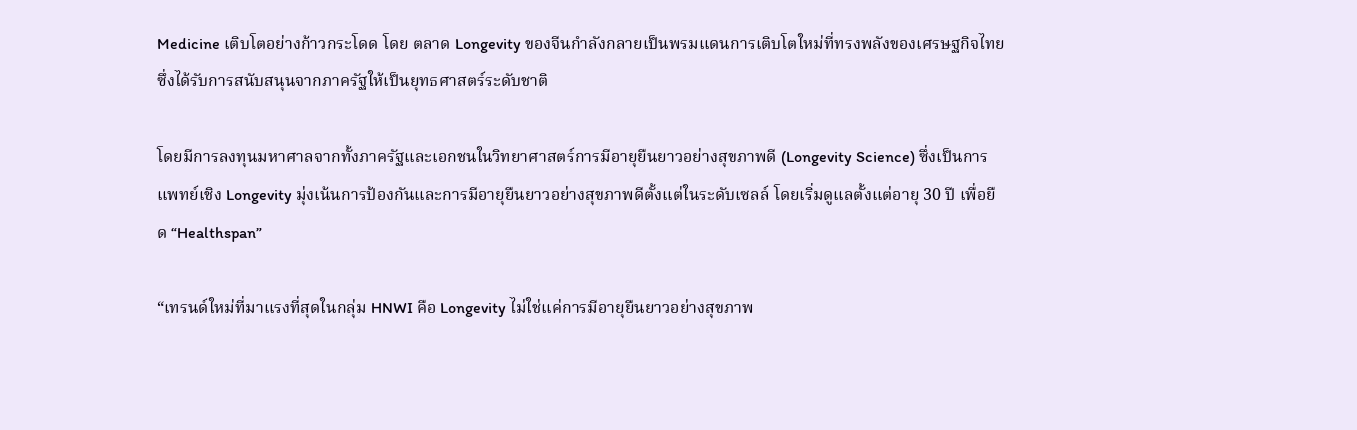Medicine เติบโตอย่างก้าวกระโดด โดย ตลาด Longevity ของจีนกำลังกลายเป็นพรมแดนการเติบโตใหม่ที่ทรงพลังของเศรษฐกิจไทย ซึ่งได้รับการสนับสนุนจากภาครัฐให้เป็นยุทธศาสตร์ระดับชาติ

โดยมีการลงทุนมหาศาลจากทั้งภาครัฐและเอกชนในวิทยาศาสตร์การมีอายุยืนยาวอย่างสุขภาพดี (Longevity Science) ซึ่งเป็นการแพทย์เชิง Longevity มุ่งเน้นการป้องกันและการมีอายุยืนยาวอย่างสุขภาพดีตั้งแต่ในระดับเซลล์ โดยเริ่มดูแลตั้งแต่อายุ 30 ปี เพื่อยืด “Healthspan”

“เทรนด์ใหม่ที่มาแรงที่สุดในกลุ่ม HNWI คือ Longevity ไม่ใช่แค่การมีอายุยืนยาวอย่างสุขภาพ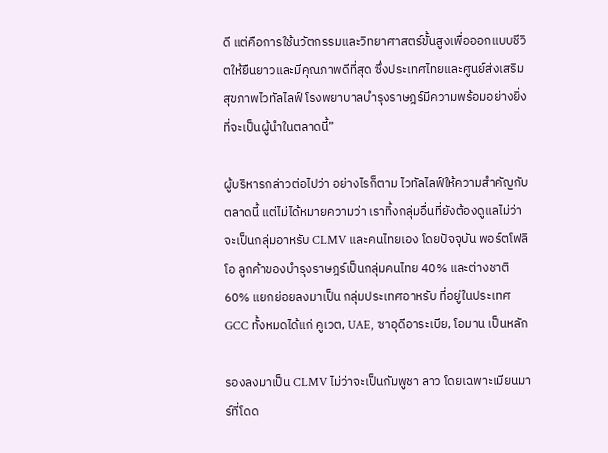ดี แต่คือการใช้นวัตกรรมและวิทยาศาสตร์ขั้นสูงเพื่อออกแบบชีวิตให้ยืนยาวและมีคุณภาพดีที่สุด ซึ่งประเทศไทยและศูนย์ส่งเสริมสุขภาพไวทัลไลฟ์ โรงพยาบาลบำรุงราษฎร์มีความพร้อมอย่างยิ่งที่จะเป็นผู้นำในตลาดนี้”

ผู้บริหารกล่าวต่อไปว่า อย่างไรก็ตาม ไวทัลไลฟ์ให้ความสำคัญกับตลาดนี้ แต่ไม่ได้หมายความว่า เราทิ้งกลุ่มอื่นที่ยังต้องดูแลไม่ว่าจะเป็นกลุ่มอาหรับ CLMV และคนไทยเอง โดยปัจจุบัน พอร์ตโฟลิโอ ลูกค้าของบำรุงราษฎร์เป็นกลุ่มคนไทย 40% และต่างชาติ 60% แยกย่อยลงมาเป็น กลุ่มประเทศอาหรับ ที่อยู่ในประเทศ GCC ทั้งหมดได้แก่ คูเวต, UAE, ซาอุดีอาระเบีย, โอมาน เป็นหลัก

รองลงมาเป็น CLMV ไม่ว่าจะเป็นกัมพูชา ลาว โดยเฉพาะเมียนมาร์ที่โดด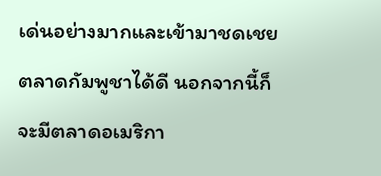เด่นอย่างมากและเข้ามาชดเชยตลาดกัมพูชาได้ดี นอกจากนี้ก็จะมีตลาดอเมริกา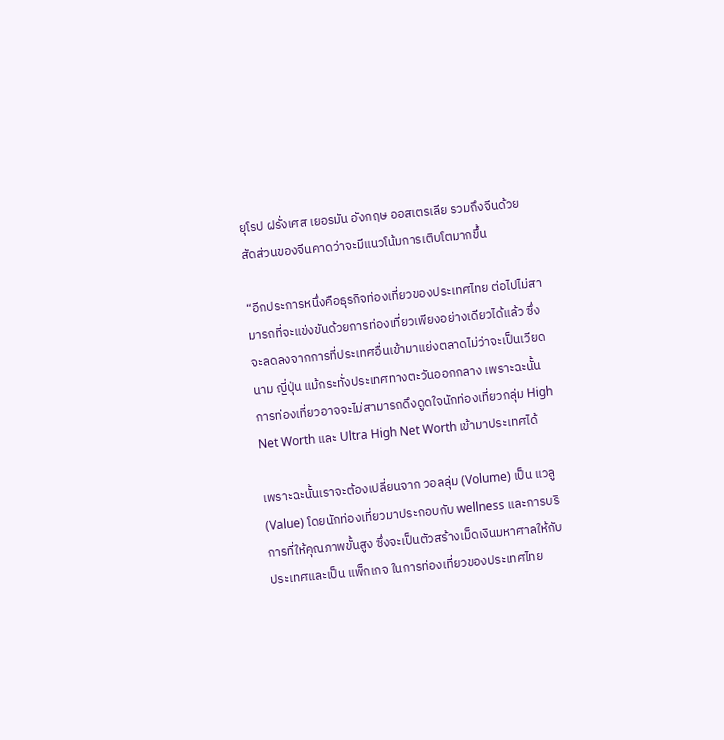ยุโรป ฝรั่งเศส เยอรมัน อังกฤษ ออสเตรเลีย รวมถึงจีนด้วย สัดส่วนของจีนคาดว่าจะมีแนวโน้มการเติบโตมากขึ้น

“อีกประการหนึ่งคือธุรกิจท่องเที่ยวของประเทศไทย ต่อไปไม่สามารถที่จะแข่งขันด้วยการท่องเที่ยวเพียงอย่างเดียวได้แล้ว ซึ่งจะลดลงจากการที่ประเทศอื่นเข้ามาแย่งตลาดไม่ว่าจะเป็นเวียดนาม ญี่ปุ่น แม้กระทั่งประเทศทางตะวันออกกลาง เพราะฉะนั้นการท่องเที่ยวอาจจะไม่สามารถดึงดูดใจนักท่องเที่ยวกลุ่ม High Net Worth และ Ultra High Net Worth เข้ามาประเทศได้

เพราะฉะนั้นเราจะต้องเปลี่ยนจาก วอลลุ่ม (Volume) เป็น แวลู (Value) โดยนักท่องเที่ยวมาประกอบกับ wellness และการบริการที่ให้คุณภาพขั้นสูง ซึ่งจะเป็นตัวสร้างเม็ดเงินมหาศาลให้กับประเทศและเป็น แพ็กเกจ ในการท่องเที่ยวของประเทศไทย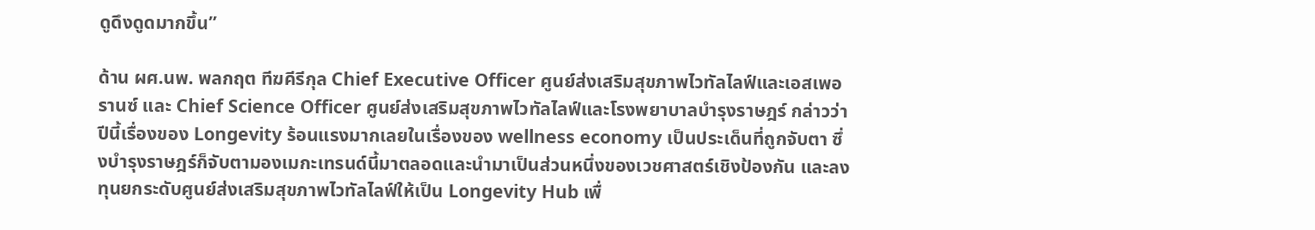ดูดึงดูดมากขึ้น”

ด้าน ผศ.นพ. พลกฤต ทีฆคีรีกุล Chief Executive Officer ศูนย์ส่งเสริมสุขภาพไวทัลไลฟ์และเอสเพอรานซ์ และ Chief Science Officer ศูนย์ส่งเสริมสุขภาพไวทัลไลฟ์และโรงพยาบาลบำรุงราษฎร์ กล่าวว่า ปีนี้เรื่องของ Longevity ร้อนแรงมากเลยในเรื่องของ wellness economy เป็นประเด็นที่ถูกจับตา ซึ่งบำรุงราษฎร์ก็จับตามองเมกะเทรนด์นี้มาตลอดและนำมาเป็นส่วนหนึ่งของเวชศาสตร์เชิงป้องกัน และลงทุนยกระดับศูนย์ส่งเสริมสุขภาพไวทัลไลฟ์ให้เป็น Longevity Hub เพื่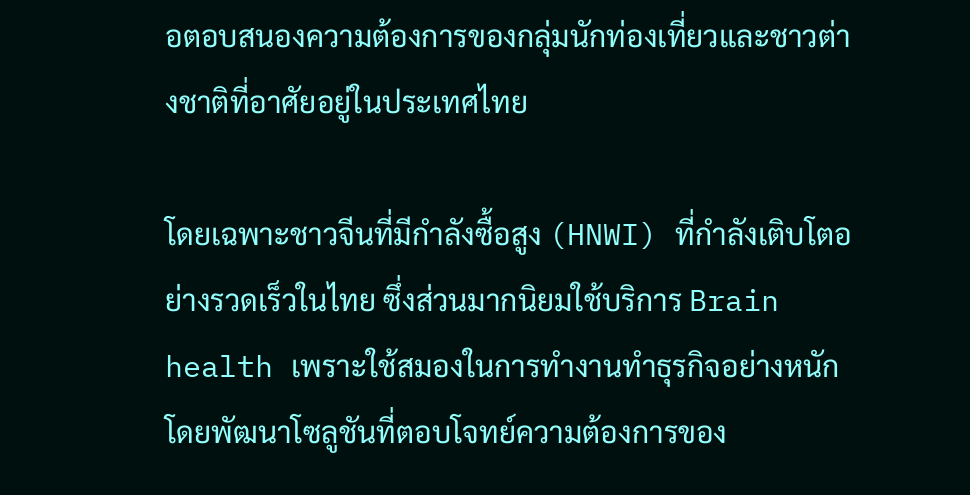อตอบสนองความต้องการของกลุ่มนักท่องเที่ยวและชาวต่างชาติที่อาศัยอยู่ในประเทศไทย

โดยเฉพาะชาวจีนที่มีกำลังซื้อสูง (HNWI) ที่กำลังเติบโตอย่างรวดเร็วในไทย ซึ่งส่วนมากนิยมใช้บริการ Brain health เพราะใช้สมองในการทำงานทำธุรกิจอย่างหนัก โดยพัฒนาโซลูชันที่ตอบโจทย์ความต้องการของ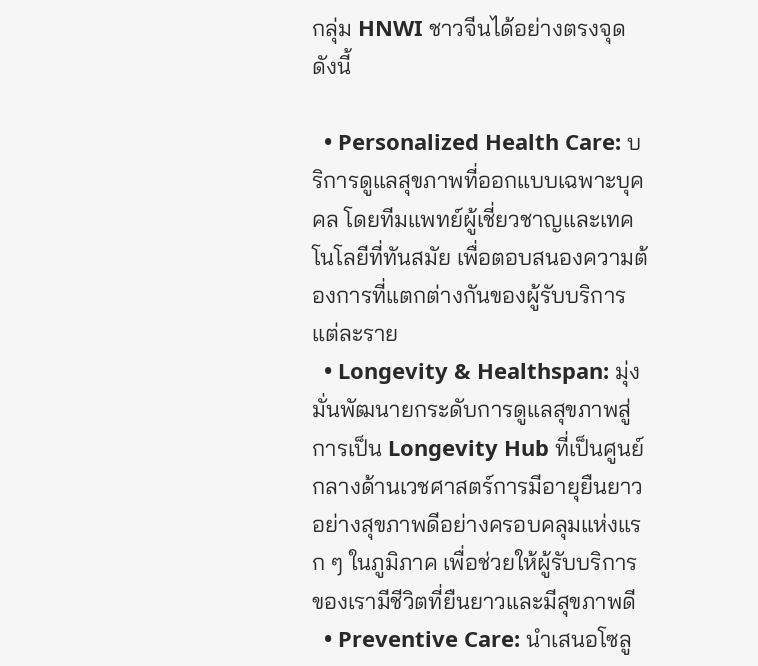กลุ่ม HNWI ชาวจีนได้อย่างตรงจุด ดังนี้

  • Personalized Health Care: บริการดูแลสุขภาพที่ออกแบบเฉพาะบุคคล โดยทีมแพทย์ผู้เชี่ยวชาญและเทคโนโลยีที่ทันสมัย เพื่อตอบสนองความต้องการที่แตกต่างกันของผู้รับบริการแต่ละราย
  • Longevity & Healthspan: มุ่งมั่นพัฒนายกระดับการดูแลสุขภาพสู่การเป็น Longevity Hub ที่เป็นศูนย์กลางด้านเวชศาสตร์การมีอายุยืนยาวอย่างสุขภาพดีอย่างครอบคลุมแห่งแรก ๆ ในภูมิภาค เพื่อช่วยให้ผู้รับบริการของเรามีชีวิตที่ยืนยาวและมีสุขภาพดี
  • Preventive Care: นำเสนอโซลู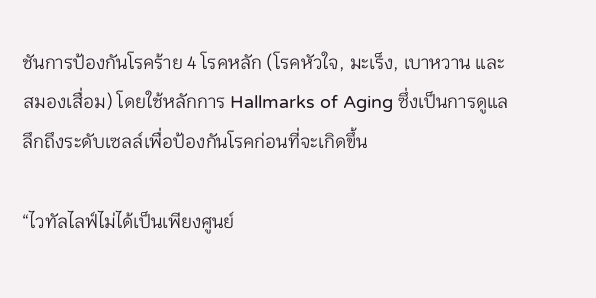ชันการป้องกันโรคร้าย 4 โรคหลัก (โรคหัวใจ, มะเร็ง, เบาหวาน และสมองเสื่อม) โดยใช้หลักการ Hallmarks of Aging ซึ่งเป็นการดูแลลึกถึงระดับเซลล์เพื่อป้องกันโรคก่อนที่จะเกิดขึ้น

“ไวทัลไลฟ์ไม่ได้เป็นเพียงศูนย์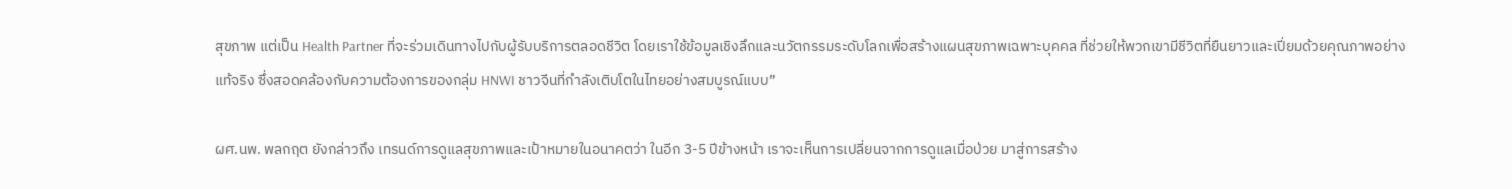สุขภาพ แต่เป็น Health Partner ที่จะร่วมเดินทางไปกับผู้รับบริการตลอดชีวิต โดยเราใช้ข้อมูลเชิงลึกและนวัตกรรมระดับโลกเพื่อสร้างแผนสุขภาพเฉพาะบุคคล ที่ช่วยให้พวกเขามีชีวิตที่ยืนยาวและเปี่ยมด้วยคุณภาพอย่างแท้จริง ซึ่งสอดคล้องกับความต้องการของกลุ่ม HNWI ชาวจีนที่กำลังเติบโตในไทยอย่างสมบูรณ์แบบ”

ผศ.นพ. พลกฤต ยังกล่าวถึง เทรนด์การดูแลสุขภาพและเป้าหมายในอนาคตว่า ในอีก 3-5 ปีข้างหน้า เราจะเห็นการเปลี่ยนจากการดูแลเมื่อป่วย มาสู่การสร้าง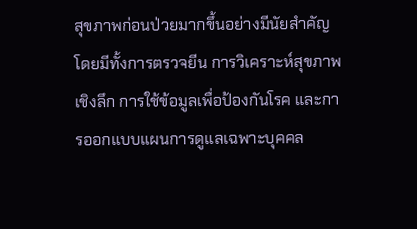สุขภาพก่อนป่วยมากขึ้นอย่างมีนัยสำคัญโดยมีทั้งการตรวจยีน การวิเคราะห์สุขภาพเชิงลึก การใช้ข้อมูลเพื่อป้องกันโรค และการออกแบบแผนการดูแลเฉพาะบุคคล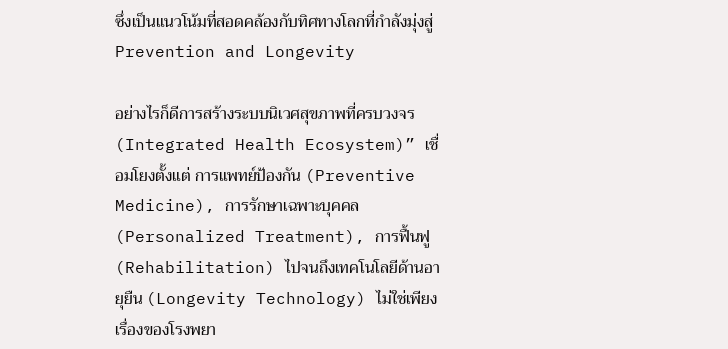ซึ่งเป็นแนวโน้มที่สอดคล้องกับทิศทางโลกที่กำลังมุ่งสู่ Prevention and Longevity

อย่างไรก็ดีการสร้างระบบนิเวศสุขภาพที่ครบวงจร (Integrated Health Ecosystem)” เชื่อมโยงตั้งแต่ การแพทย์ป้องกัน (Preventive Medicine), การรักษาเฉพาะบุคคล (Personalized Treatment), การฟื้นฟู (Rehabilitation) ไปจนถึงเทคโนโลยีด้านอายุยืน (Longevity Technology) ไม่ใช่เพียงเรื่องของโรงพยา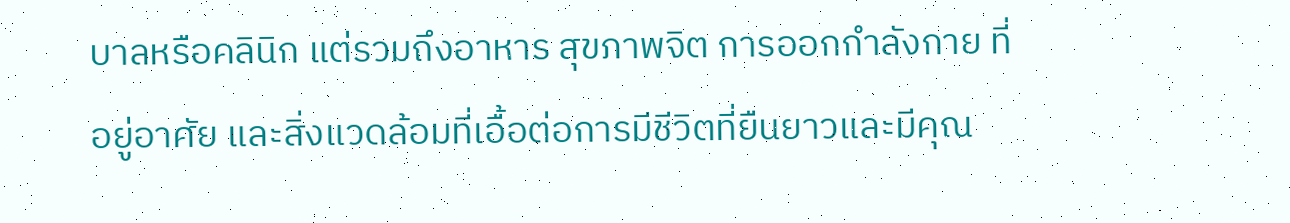บาลหรือคลินิก แต่รวมถึงอาหาร สุขภาพจิต การออกกำลังกาย ที่อยู่อาศัย และสิ่งแวดล้อมที่เอื้อต่อการมีชีวิตที่ยืนยาวและมีคุณ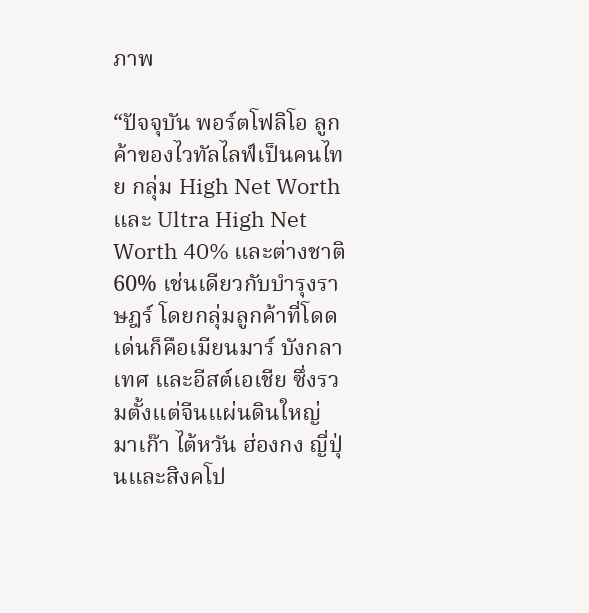ภาพ

“ปัจจุบัน พอร์ตโฟลิโอ ลูกค้าของไวทัลไลฟ์เป็นคนไทย กลุ่ม High Net Worth และ Ultra High Net Worth 40% และต่างชาติ 60% เช่นเดียวกับบำรุงราษฎร์ โดยกลุ่มลูกค้าที่โดดเด่นก็คือเมียนมาร์ บังกลาเทศ และอีสต์เอเชีย ซึ่งรวมตั้งแต่จีนแผ่นดินใหญ่ มาเก๊า ไต้หวัน ฮ่องกง ญี่ปุ่นและสิงคโป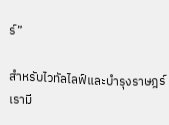ร์”

สำหรับไวทัลไลฟ์และบำรุงราษฎร์ เรามี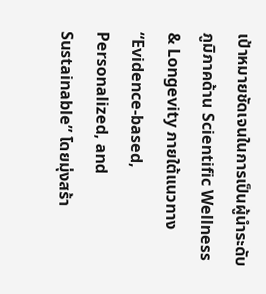เป้าหมายชัดเจนในการเป็นผู้นำระดับภูมิภาคด้าน Scientific Wellness & Longevity ภายใต้แนวทาง “Evidence-based, Personalized, and Sustainable” โดยมุ่งสร้า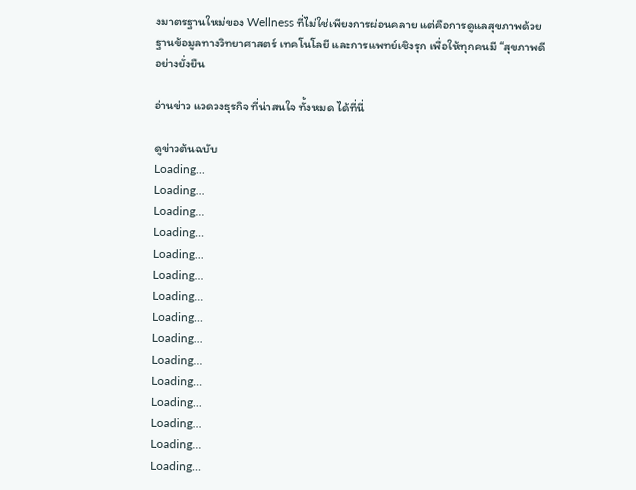งมาตรฐานใหม่ของ Wellness ที่ไม่ใช่เพียงการผ่อนคลาย แต่คือการดูแลสุขภาพด้วยฐานข้อมูลทางวิทยาศาสตร์ เทคโนโลยี และการแพทย์เชิงรุก เพื่อให้ทุกคนมี “สุขภาพดีอย่างยั่งยืน

อ่านข่าว แวดวงธุรกิจ ที่น่าสนใจ ทั้งหมด ได้ที่นี่

ดูข่าวต้นฉบับ
Loading...
Loading...
Loading...
Loading...
Loading...
Loading...
Loading...
Loading...
Loading...
Loading...
Loading...
Loading...
Loading...
Loading...
Loading...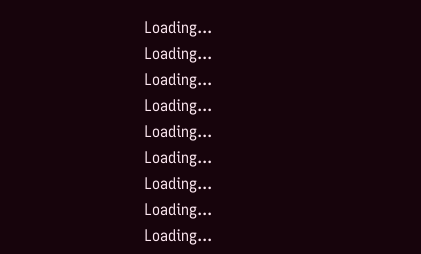Loading...
Loading...
Loading...
Loading...
Loading...
Loading...
Loading...
Loading...
Loading...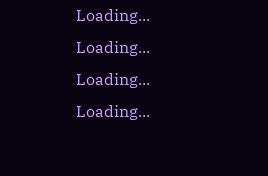Loading...
Loading...
Loading...
Loading...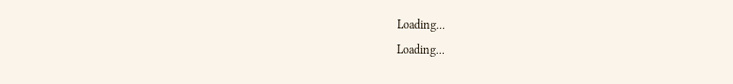Loading...
Loading...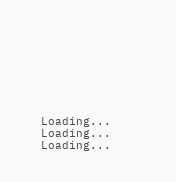Loading...
Loading...
Loading...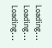Loading...
Loading...
Loading...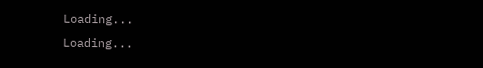Loading...
Loading...